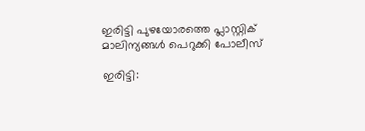ഇരിട്ടി പുഴയോരത്തെ പ്ലാസ്റ്റിക് മാലിന്യങ്ങള്‍ പെറുക്കി പോലീസ്

ഇരിട്ടി: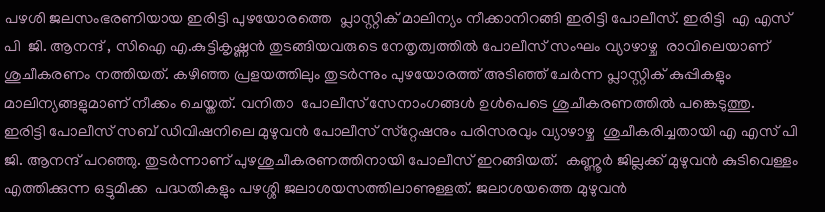പഴശി ജലസംഭരണിയായ ഇരിട്ടി പുഴയോരത്തെ  പ്ലാസ്റ്റിക് മാലിന്യം നീക്കാനിറങ്ങി ഇരിട്ടി പോലീസ്. ഇരിട്ടി  എ എസ് പി  ജി. ആനന്ദ് , സിഐ എ.കുട്ടികൃഷ്ണന്‍ തുടങ്ങിയവരുടെ നേതൃത്വത്തില്‍ പോലീസ് സംഘം വ്യാഴാഴ്ച  രാവിലെയാണ്  ശുചീകരണം നത്തിയത്. കഴിഞ്ഞ പ്രളയത്തിലും തുടര്‍ന്നും പുഴയോരത്ത് അടിഞ്ഞ് ചേര്‍ന്ന പ്ലാസ്റ്റിക് കുപ്പികളും മാലിന്യങ്ങളുമാണ് നീക്കം ചെയ്തത്. വനിതാ  പോലീസ് സേനാംഗങ്ങള്‍ ഉള്‍പെടെ ശുചീകരണത്തില്‍ പങ്കെടുത്തു.
ഇരിട്ടി പോലീസ് സബ് ഡിവിഷനിലെ മുഴുവന്‍ പോലീസ് സ്‌റ്റേഷനും പരിസരവും വ്യാഴാഴ്ച  ശുചീകരിച്ചതായി എ എസ് പി  ജി. ആനന്ദ് പറഞ്ഞു. തുടര്‍ന്നാണ് പുഴശുചീകരണത്തിനായി പോലീസ് ഇറങ്ങിയത്.  കണ്ണൂർ ജില്ലക്ക് മുഴുവൻ കുടിവെള്ളം എത്തിക്കുന്ന ഒട്ടുമിക്ക  പദ്ധതികളും പഴശ്ശി ജലാശയസത്തിലാണുള്ളത്. ജലാശയത്തെ മുഴുവൻ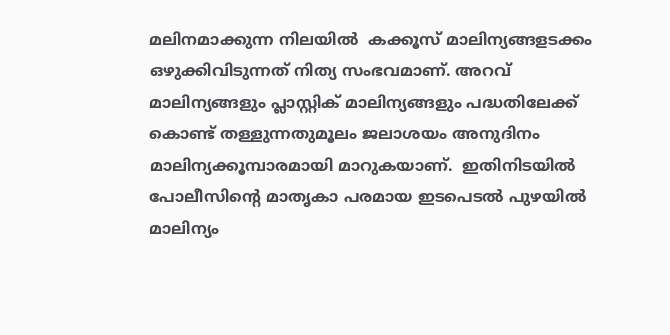മലിനമാക്കുന്ന നിലയിൽ  കക്കൂസ് മാലിന്യങ്ങളടക്കം ഒഴുക്കിവിടുന്നത് നിത്യ സംഭവമാണ്. അറവ് മാലിന്യങ്ങളും പ്ലാസ്റ്റിക് മാലിന്യങ്ങളും പദ്ധതിലേക്ക് കൊണ്ട് തള്ളുന്നതുമൂലം ജലാശയം അനുദിനം മാലിന്യക്കൂമ്പാരമായി മാറുകയാണ്.  ഇതിനിടയിൽ പോലീസിന്റെ മാതൃകാ പരമായ ഇടപെടൽ പുഴയിൽ മാലിന്യം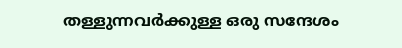തള്ളുന്നവർക്കുള്ള ഒരു സന്ദേശം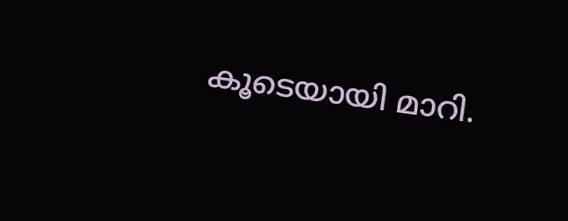കൂടെയായി മാറി.